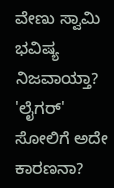ವೇಣು ಸ್ವಾಮಿ ಭವಿಷ್ಯ ನಿಜವಾಯ್ತಾ? 'ಲೈಗರ್' ಸೋಲಿಗೆ ಅದೇ ಕಾರಣನಾ?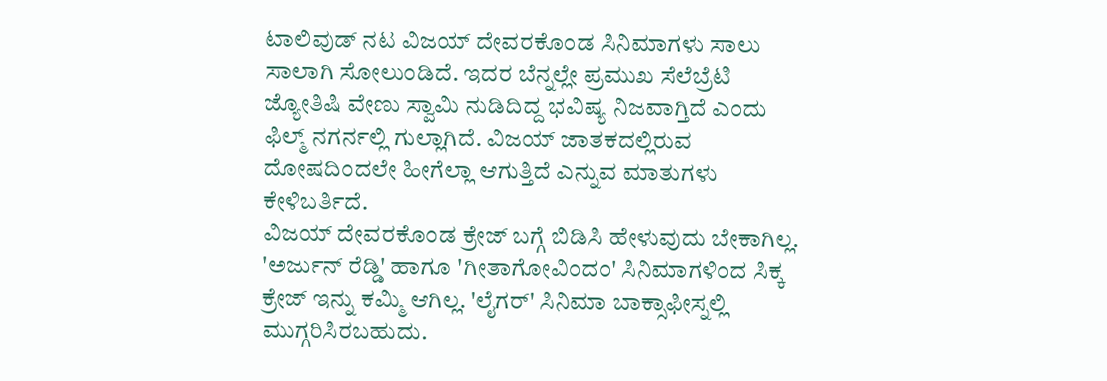ಟಾಲಿವುಡ್ ನಟ ವಿಜಯ್ ದೇವರಕೊಂಡ ಸಿನಿಮಾಗಳು ಸಾಲು ಸಾಲಾಗಿ ಸೋಲುಂಡಿದೆ. ಇದರ ಬೆನ್ನಲ್ಲೇ ಪ್ರಮುಖ ಸೆಲೆಬ್ರೆಟಿ ಜ್ಯೋತಿಷಿ ವೇಣು ಸ್ವಾಮಿ ನುಡಿದಿದ್ದ ಭವಿಷ್ಯ ನಿಜವಾಗ್ತಿದೆ ಎಂದು ಫಿಲ್ಮ್ ನಗರ್ನಲ್ಲಿ ಗುಲ್ಲಾಗಿದೆ. ವಿಜಯ್ ಜಾತಕದಲ್ಲಿರುವ ದೋಷದಿಂದಲೇ ಹೀಗೆಲ್ಲಾ ಆಗುತ್ತಿದೆ ಎನ್ನುವ ಮಾತುಗಳು ಕೇಳಿಬರ್ತಿದೆ.
ವಿಜಯ್ ದೇವರಕೊಂಡ ಕ್ರೇಜ್ ಬಗ್ಗೆ ಬಿಡಿಸಿ ಹೇಳುವುದು ಬೇಕಾಗಿಲ್ಲ. 'ಅರ್ಜುನ್ ರೆಡ್ಡಿ' ಹಾಗೂ 'ಗೀತಾಗೋವಿಂದಂ' ಸಿನಿಮಾಗಳಿಂದ ಸಿಕ್ಕ ಕ್ರೇಜ್ ಇನ್ನು ಕಮ್ಮಿ ಆಗಿಲ್ಲ. 'ಲೈಗರ್' ಸಿನಿಮಾ ಬಾಕ್ಸಾಫೀಸ್ನಲ್ಲಿ ಮುಗ್ಗರಿಸಿರಬಹುದು.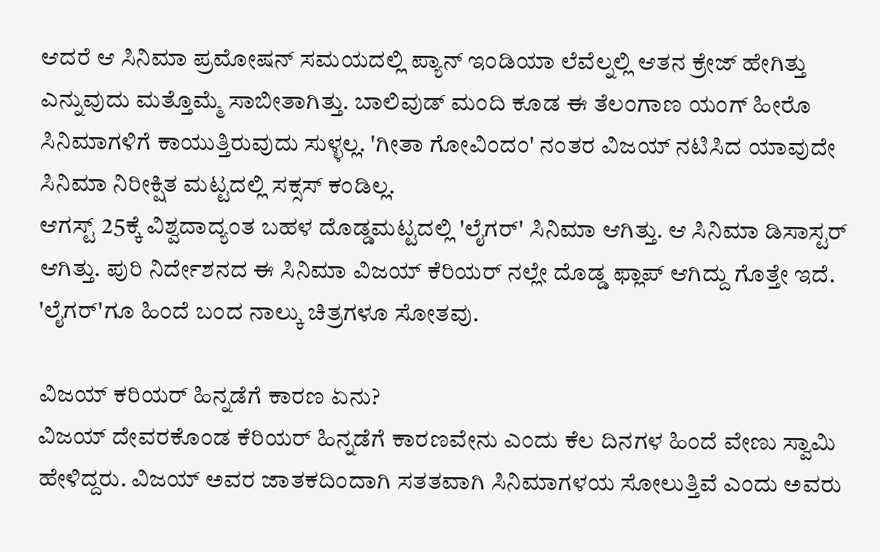ಆದರೆ ಆ ಸಿನಿಮಾ ಪ್ರಮೋಷನ್ ಸಮಯದಲ್ಲಿ ಪ್ಯಾನ್ ಇಂಡಿಯಾ ಲೆವೆಲ್ನಲ್ಲಿ ಆತನ ಕ್ರೇಜ್ ಹೇಗಿತ್ತು ಎನ್ನುವುದು ಮತ್ತೊಮ್ಮೆ ಸಾಬೀತಾಗಿತ್ತು. ಬಾಲಿವುಡ್ ಮಂದಿ ಕೂಡ ಈ ತೆಲಂಗಾಣ ಯಂಗ್ ಹೀರೊ ಸಿನಿಮಾಗಳಿಗೆ ಕಾಯುತ್ತಿರುವುದು ಸುಳ್ಳಲ್ಲ. 'ಗೀತಾ ಗೋವಿಂದಂ' ನಂತರ ವಿಜಯ್ ನಟಿಸಿದ ಯಾವುದೇ ಸಿನಿಮಾ ನಿರೀಕ್ಷಿತ ಮಟ್ಟದಲ್ಲಿ ಸಕ್ಸಸ್ ಕಂಡಿಲ್ಲ.
ಆಗಸ್ಟ್ 25ಕ್ಕೆ ವಿಶ್ವದಾದ್ಯಂತ ಬಹಳ ದೊಡ್ಡಮಟ್ಟದಲ್ಲಿ 'ಲೈಗರ್' ಸಿನಿಮಾ ಆಗಿತ್ತು. ಆ ಸಿನಿಮಾ ಡಿಸಾಸ್ಟರ್ ಆಗಿತ್ತು. ಪುರಿ ನಿರ್ದೇಶನದ ಈ ಸಿನಿಮಾ ವಿಜಯ್ ಕೆರಿಯರ್ ನಲ್ಲೇ ದೊಡ್ಡ ಫ್ಲಾಪ್ ಆಗಿದ್ದು ಗೊತ್ತೇ ಇದೆ. 'ಲೈಗರ್'ಗೂ ಹಿಂದೆ ಬಂದ ನಾಲ್ಕು ಚಿತ್ರಗಳೂ ಸೋತವು.

ವಿಜಯ್ ಕರಿಯರ್ ಹಿನ್ನಡೆಗೆ ಕಾರಣ ಏನು?
ವಿಜಯ್ ದೇವರಕೊಂಡ ಕೆರಿಯರ್ ಹಿನ್ನಡೆಗೆ ಕಾರಣವೇನು ಎಂದು ಕೆಲ ದಿನಗಳ ಹಿಂದೆ ವೇಣು ಸ್ವಾಮಿ ಹೇಳಿದ್ದರು. ವಿಜಯ್ ಅವರ ಜಾತಕದಿಂದಾಗಿ ಸತತವಾಗಿ ಸಿನಿಮಾಗಳಯ ಸೋಲುತ್ತಿವೆ ಎಂದು ಅವರು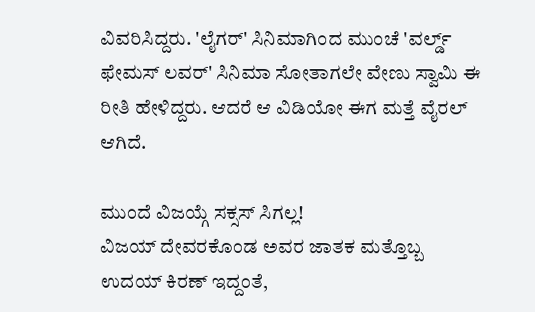ವಿವರಿಸಿದ್ದರು. 'ಲೈಗರ್' ಸಿನಿಮಾಗಿಂದ ಮುಂಚೆ 'ವರ್ಲ್ಡ್ ಫೇಮಸ್ ಲವರ್' ಸಿನಿಮಾ ಸೋತಾಗಲೇ ವೇಣು ಸ್ವಾಮಿ ಈ ರೀತಿ ಹೇಳಿದ್ದರು. ಆದರೆ ಆ ವಿಡಿಯೋ ಈಗ ಮತ್ತೆ ವೈರಲ್ ಆಗಿದೆ.

ಮುಂದೆ ವಿಜಯ್ಗೆ ಸಕ್ಸಸ್ ಸಿಗಲ್ಲ!
ವಿಜಯ್ ದೇವರಕೊಂಡ ಅವರ ಜಾತಕ ಮತ್ತೊಬ್ಬ ಉದಯ್ ಕಿರಣ್ ಇದ್ದಂತೆ,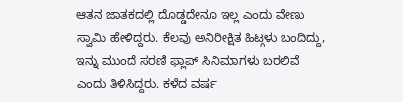ಆತನ ಜಾತಕದಲ್ಲಿ ದೊಡ್ಡದೇನೂ ಇಲ್ಲ ಎಂದು ವೇಣು ಸ್ವಾಮಿ ಹೇಳಿದ್ದರು. ಕೆಲವು ಅನಿರೀಕ್ಷಿತ ಹಿಟ್ಗಳು ಬಂದಿದ್ದು, ಇನ್ನು ಮುಂದೆ ಸರಣಿ ಫ್ಲಾಪ್ ಸಿನಿಮಾಗಳು ಬರಲಿವೆ ಎಂದು ತಿಳಿಸಿದ್ದರು. ಕಳೆದ ವರ್ಷ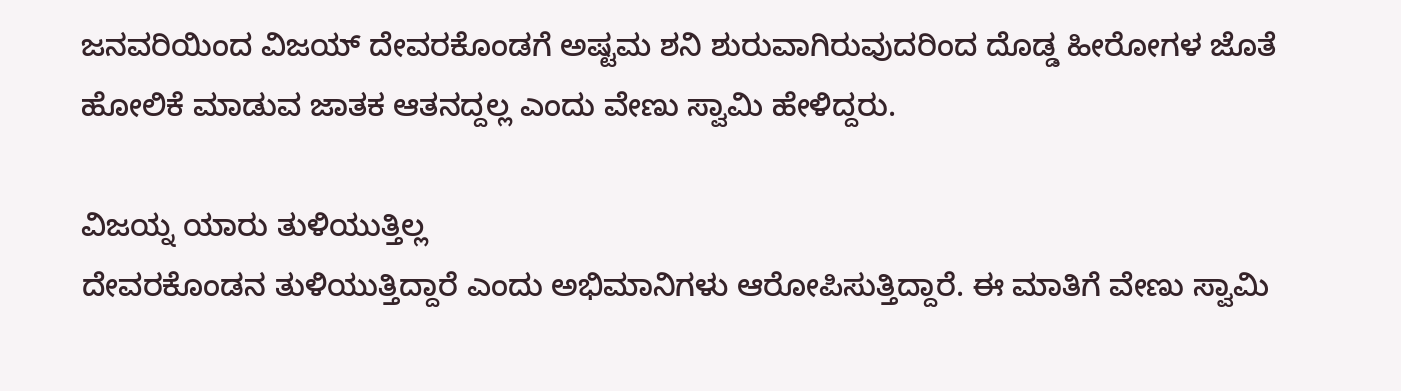ಜನವರಿಯಿಂದ ವಿಜಯ್ ದೇವರಕೊಂಡಗೆ ಅಷ್ಟಮ ಶನಿ ಶುರುವಾಗಿರುವುದರಿಂದ ದೊಡ್ಡ ಹೀರೋಗಳ ಜೊತೆ ಹೋಲಿಕೆ ಮಾಡುವ ಜಾತಕ ಆತನದ್ದಲ್ಲ ಎಂದು ವೇಣು ಸ್ವಾಮಿ ಹೇಳಿದ್ದರು.

ವಿಜಯ್ನ ಯಾರು ತುಳಿಯುತ್ತಿಲ್ಲ
ದೇವರಕೊಂಡನ ತುಳಿಯುತ್ತಿದ್ದಾರೆ ಎಂದು ಅಭಿಮಾನಿಗಳು ಆರೋಪಿಸುತ್ತಿದ್ದಾರೆ. ಈ ಮಾತಿಗೆ ವೇಣು ಸ್ವಾಮಿ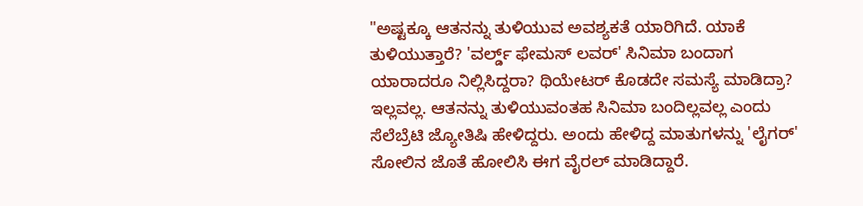"ಅಷ್ಟಕ್ಕೂ ಆತನನ್ನು ತುಳಿಯುವ ಅವಶ್ಯಕತೆ ಯಾರಿಗಿದೆ. ಯಾಕೆ ತುಳಿಯುತ್ತಾರೆ? 'ವರ್ಲ್ಡ್ ಫೇಮಸ್ ಲವರ್' ಸಿನಿಮಾ ಬಂದಾಗ ಯಾರಾದರೂ ನಿಲ್ಲಿಸಿದ್ದರಾ? ಥಿಯೇಟರ್ ಕೊಡದೇ ಸಮಸ್ಯೆ ಮಾಡಿದ್ರಾ? ಇಲ್ಲವಲ್ಲ. ಆತನನ್ನು ತುಳಿಯುವಂತಹ ಸಿನಿಮಾ ಬಂದಿಲ್ಲವಲ್ಲ ಎಂದು ಸೆಲೆಬ್ರೆಟಿ ಜ್ಯೋತಿಷಿ ಹೇಳಿದ್ದರು. ಅಂದು ಹೇಳಿದ್ದ ಮಾತುಗಳನ್ನು 'ಲೈಗರ್' ಸೋಲಿನ ಜೊತೆ ಹೋಲಿಸಿ ಈಗ ವೈರಲ್ ಮಾಡಿದ್ದಾರೆ.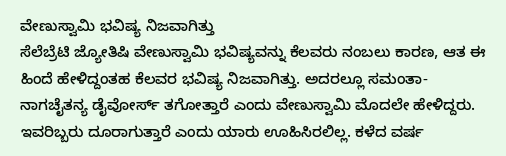ವೇಣುಸ್ವಾಮಿ ಭವಿಷ್ಯ ನಿಜವಾಗಿತ್ತು
ಸೆಲೆಬ್ರೆಟಿ ಜ್ಯೋತಿಷಿ ವೇಣುಸ್ವಾಮಿ ಭವಿಷ್ಯವನ್ನು ಕೆಲವರು ನಂಬಲು ಕಾರಣ, ಆತ ಈ ಹಿಂದೆ ಹೇಳಿದ್ದಂತಹ ಕೆಲವರ ಭವಿಷ್ಯ ನಿಜವಾಗಿತ್ತು. ಅದರಲ್ಲೂ ಸಮಂತಾ- ನಾಗಚೈತನ್ಯ ಡೈವೋರ್ಸ್ ತಗೋತ್ತಾರೆ ಎಂದು ವೇಣುಸ್ವಾಮಿ ಮೊದಲೇ ಹೇಳಿದ್ದರು. ಇವರಿಬ್ಬರು ದೂರಾಗುತ್ತಾರೆ ಎಂದು ಯಾರು ಊಹಿಸಿರಲಿಲ್ಲ. ಕಳೆದ ವರ್ಷ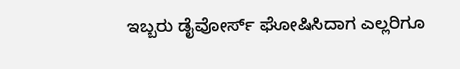ಇಬ್ಬರು ಡೈವೋರ್ಸ್ ಘೋಷಿಸಿದಾಗ ಎಲ್ಲರಿಗೂ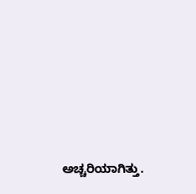ಅಚ್ಚರಿಯಾಗಿತ್ತು.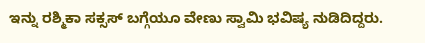ಇನ್ನು ರಶ್ಮಿಕಾ ಸಕ್ಸಸ್ ಬಗ್ಗೆಯೂ ವೇಣು ಸ್ವಾಮಿ ಭವಿಷ್ಯ ನುಡಿದಿದ್ದರು.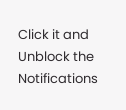Click it and Unblock the Notifications